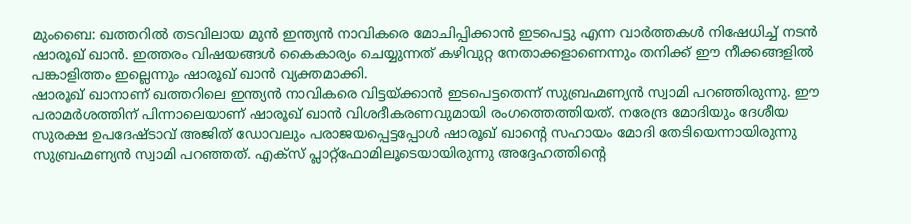മുംബൈ: ഖത്തറിൽ തടവിലായ മുൻ ഇന്ത്യൻ നാവികരെ മോചിപ്പിക്കാൻ ഇടപെട്ടു എന്ന വാർത്തകൾ നിഷേധിച്ച് നടൻ ഷാരൂഖ് ഖാൻ. ഇത്തരം വിഷയങ്ങൾ കൈകാര്യം ചെയ്യുന്നത് കഴിവുറ്റ നേതാക്കളാണെന്നും തനിക്ക് ഈ നീക്കങ്ങളിൽ പങ്കാളിത്തം ഇല്ലെന്നും ഷാരൂഖ് ഖാൻ വ്യക്തമാക്കി.
ഷാരൂഖ് ഖാനാണ് ഖത്തറിലെ ഇന്ത്യൻ നാവികരെ വിട്ടയ്ക്കാൻ ഇടപെട്ടതെന്ന് സുബ്രഹ്മണ്യൻ സ്വാമി പറഞ്ഞിരുന്നു. ഈ പരാമർശത്തിന് പിന്നാലെയാണ് ഷാരൂഖ് ഖാൻ വിശദീകരണവുമായി രംഗത്തെത്തിയത്. നരേന്ദ്ര മോദിയും ദേശീയ സുരക്ഷ ഉപദേഷ്ടാവ് അജിത് ഡോവലും പരാജയപ്പെട്ടപ്പോൾ ഷാരൂഖ് ഖാന്റെ സഹായം മോദി തേടിയെന്നായിരുന്നു സുബ്രഹ്മണ്യൻ സ്വാമി പറഞ്ഞത്. എക്സ് പ്ലാറ്റ്ഫോമിലൂടെയായിരുന്നു അദ്ദേഹത്തിന്റെ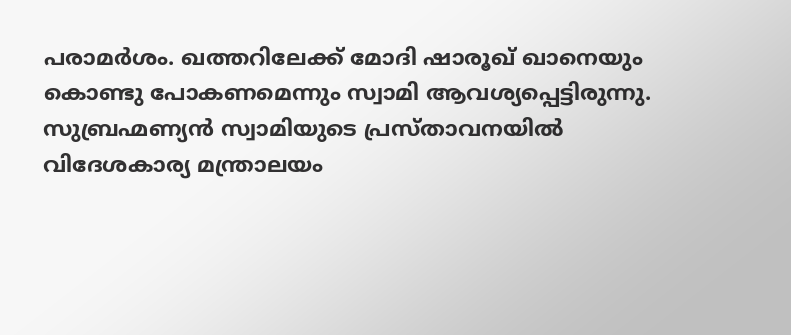പരാമർശം. ഖത്തറിലേക്ക് മോദി ഷാരൂഖ് ഖാനെയും കൊണ്ടു പോകണമെന്നും സ്വാമി ആവശ്യപ്പെട്ടിരുന്നു.
സുബ്രഹ്മണ്യൻ സ്വാമിയുടെ പ്രസ്താവനയിൽ വിദേശകാര്യ മന്ത്രാലയം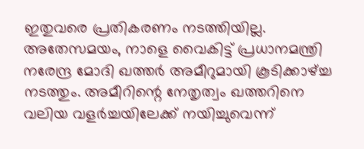ഇതുവരെ പ്രതികരണം നടത്തിയില്ല. അതേസമയം, നാളെ വൈകിട്ട് പ്രധാനമന്ത്രി നരേന്ദ്ര മോദി ഖത്തർ അമീറുമായി കൂടിക്കാഴ്ച്ച നടത്തും. അമീറിന്റെ നേതൃത്വം ഖത്തറിനെ വലിയ വളർച്ചയിലേക്ക് നയിച്ചുവെന്ന്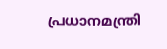പ്രധാനമന്ത്രി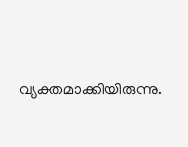വ്യക്തമാക്കിയിരുന്നു.